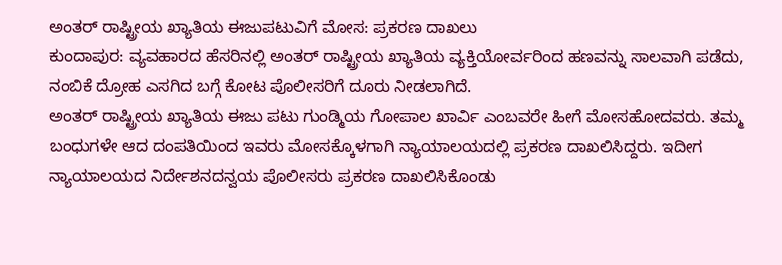ಅಂತರ್ ರಾಷ್ಟ್ರೀಯ ಖ್ಯಾತಿಯ ಈಜುಪಟುವಿಗೆ ಮೋಸ: ಪ್ರಕರಣ ದಾಖಲು
ಕುಂದಾಪುರ: ವ್ಯವಹಾರದ ಹೆಸರಿನಲ್ಲಿ ಅಂತರ್ ರಾಷ್ಟ್ರೀಯ ಖ್ಯಾತಿಯ ವ್ಯಕ್ತಿಯೋರ್ವರಿಂದ ಹಣವನ್ನು ಸಾಲವಾಗಿ ಪಡೆದು, ನಂಬಿಕೆ ದ್ರೋಹ ಎಸಗಿದ ಬಗ್ಗೆ ಕೋಟ ಪೊಲೀಸರಿಗೆ ದೂರು ನೀಡಲಾಗಿದೆ.
ಅಂತರ್ ರಾಷ್ಟ್ರೀಯ ಖ್ಯಾತಿಯ ಈಜು ಪಟು ಗುಂಡ್ಮಿಯ ಗೋಪಾಲ ಖಾರ್ವಿ ಎಂಬವರೇ ಹೀಗೆ ಮೋಸಹೋದವರು. ತಮ್ಮ ಬಂಧುಗಳೇ ಆದ ದಂಪತಿಯಿಂದ ಇವರು ಮೋಸಕ್ಕೊಳಗಾಗಿ ನ್ಯಾಯಾಲಯದಲ್ಲಿ ಪ್ರಕರಣ ದಾಖಲಿಸಿದ್ದರು. ಇದೀಗ ನ್ಯಾಯಾಲಯದ ನಿರ್ದೇಶನದನ್ವಯ ಪೊಲೀಸರು ಪ್ರಕರಣ ದಾಖಲಿಸಿಕೊಂಡು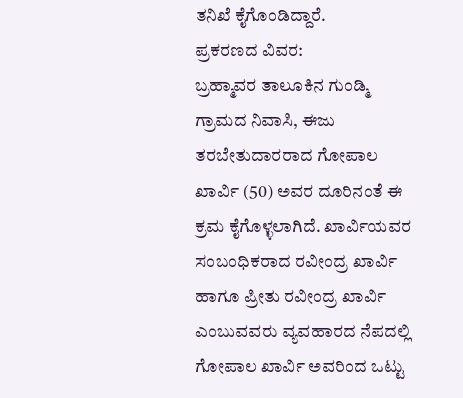ತನಿಖೆ ಕೈಗೊಂಡಿದ್ದಾರೆ.
ಪ್ರಕರಣದ ವಿವರ:
ಬ್ರಹ್ಮಾವರ ತಾಲೂಕಿನ ಗುಂಡ್ಮಿ ಗ್ರಾಮದ ನಿವಾಸಿ, ಈಜು ತರಬೇತುದಾರರಾದ ಗೋಪಾಲ ಖಾರ್ವಿ (50) ಅವರ ದೂರಿನಂತೆ ಈ ಕ್ರಮ ಕೈಗೊಳ್ಳಲಾಗಿದೆ. ಖಾರ್ವಿಯವರ ಸಂಬಂಧಿಕರಾದ ರವೀಂದ್ರ ಖಾರ್ವಿ ಹಾಗೂ ಪ್ರೀತು ರವೀಂದ್ರ ಖಾರ್ವಿ ಎಂಬುವವರು ವ್ಯವಹಾರದ ನೆಪದಲ್ಲಿ ಗೋಪಾಲ ಖಾರ್ವಿ ಅವರಿಂದ ಒಟ್ಟು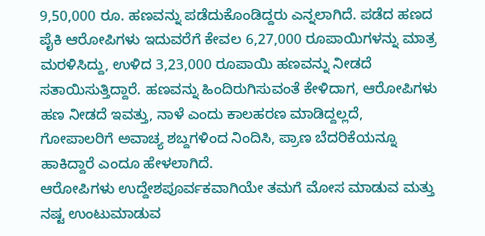9,50,000 ರೂ. ಹಣವನ್ನು ಪಡೆದುಕೊಂಡಿದ್ದರು ಎನ್ನಲಾಗಿದೆ. ಪಡೆದ ಹಣದ ಪೈಕಿ ಆರೋಪಿಗಳು ಇದುವರೆಗೆ ಕೇವಲ 6,27,000 ರೂಪಾಯಿಗಳನ್ನು ಮಾತ್ರ ಮರಳಿಸಿದ್ದು, ಉಳಿದ 3,23,000 ರೂಪಾಯಿ ಹಣವನ್ನು ನೀಡದೆ ಸತಾಯಿಸುತ್ತಿದ್ದಾರೆ. ಹಣವನ್ನು ಹಿಂದಿರುಗಿಸುವಂತೆ ಕೇಳಿದಾಗ, ಆರೋಪಿಗಳು ಹಣ ನೀಡದೆ ಇವತ್ತು, ನಾಳೆ ಎಂದು ಕಾಲಹರಣ ಮಾಡಿದ್ದಲ್ಲದೆ, ಗೋಪಾಲರಿಗೆ ಅವಾಚ್ಯ ಶಬ್ದಗಳಿಂದ ನಿಂದಿಸಿ, ಪ್ರಾಣ ಬೆದರಿಕೆಯನ್ನೂ ಹಾಕಿದ್ದಾರೆ ಎಂದೂ ಹೇಳಲಾಗಿದೆ.
ಆರೋಪಿಗಳು ಉದ್ದೇಶಪೂರ್ವಕವಾಗಿಯೇ ತಮಗೆ ಮೋಸ ಮಾಡುವ ಮತ್ತು ನಷ್ಟ ಉಂಟುಮಾಡುವ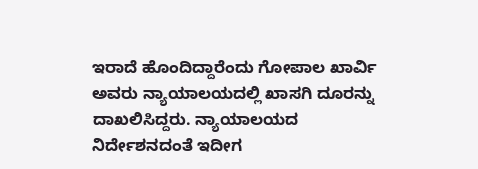ಇರಾದೆ ಹೊಂದಿದ್ದಾರೆಂದು ಗೋಪಾಲ ಖಾರ್ವಿ ಅವರು ನ್ಯಾಯಾಲಯದಲ್ಲಿ ಖಾಸಗಿ ದೂರನ್ನು ದಾಖಲಿಸಿದ್ದರು. ನ್ಯಾಯಾಲಯದ ನಿರ್ದೇಶನದಂತೆ ಇದೀಗ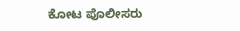ಕೋಟ ಪೊಲೀಸರು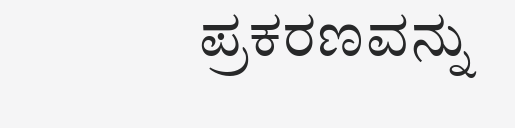ಪ್ರಕರಣವನ್ನು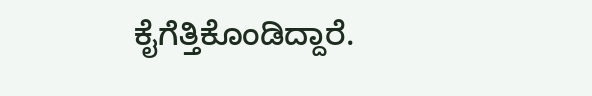ಕೈಗೆತ್ತಿಕೊಂಡಿದ್ದಾರೆ.